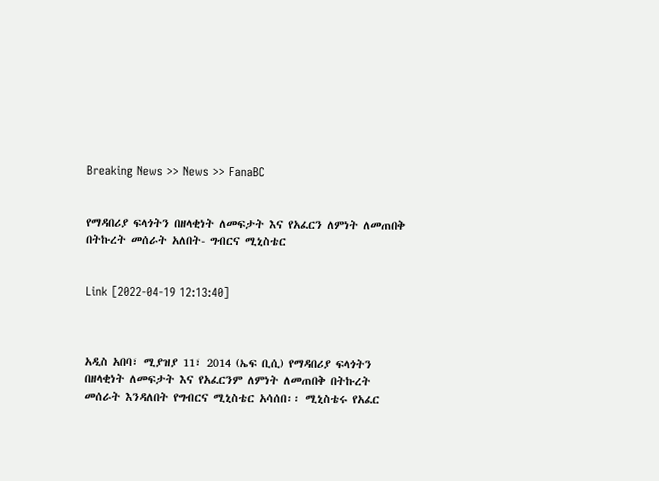Breaking News >> News >> FanaBC


የማዳበሪያ ፍላጎትን በዘላቂነት ለመፍታት እና የአፈርን ለምነት ለመጠበቅ በትኩረት መሰራት አለበት- ግብርና ሚኒስቴር


Link [2022-04-19 12:13:40]



አዲስ አበባ፣ ሚያዝያ 11፣ 2014 (ኤፍ ቢሲ) የማዳበሪያ ፍላጎትን በዘላቂነት ለመፍታት እና የአፈርንም ለምነት ለመጠበቅ በትኩረት መሰራት እንዳለበት የግብርና ሚኒስቴር አሳሰበ፡፡ ሚኒስቴሩ የአፈር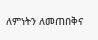ለምነትን ለመጠበቅና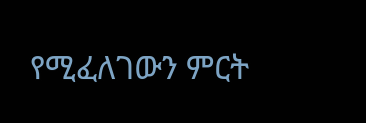የሚፈለገውን ምርት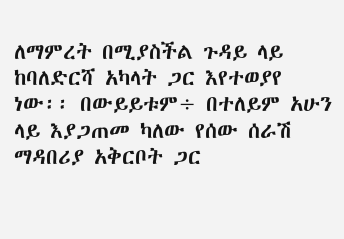ለማምረት በሚያስችል ጉዳይ ላይ ከባለድርሻ አካላት ጋር እየተወያየ ነው፡፡ በውይይቱም÷ በተለይም አሁን ላይ እያጋጠመ ካለው የሰው ሰራሽ ማዳበሪያ አቅርቦት ጋር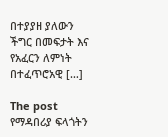በተያያዘ ያለውን ችግር በመፍታት እና የአፈርን ለምነት በተፈጥሮአዊ […]

The post የማዳበሪያ ፍላጎትን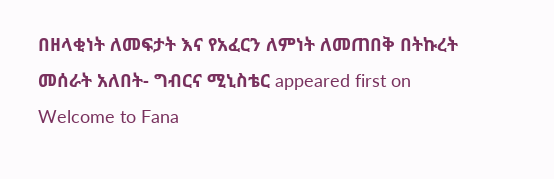በዘላቂነት ለመፍታት እና የአፈርን ለምነት ለመጠበቅ በትኩረት መሰራት አለበት- ግብርና ሚኒስቴር appeared first on Welcome to Fana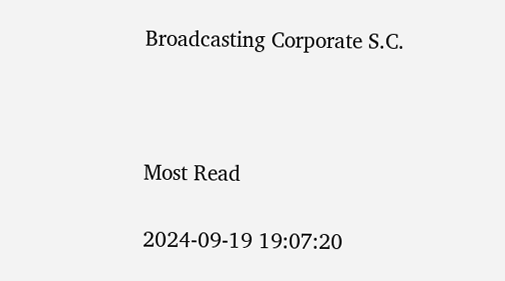Broadcasting Corporate S.C.



Most Read

2024-09-19 19:07:20